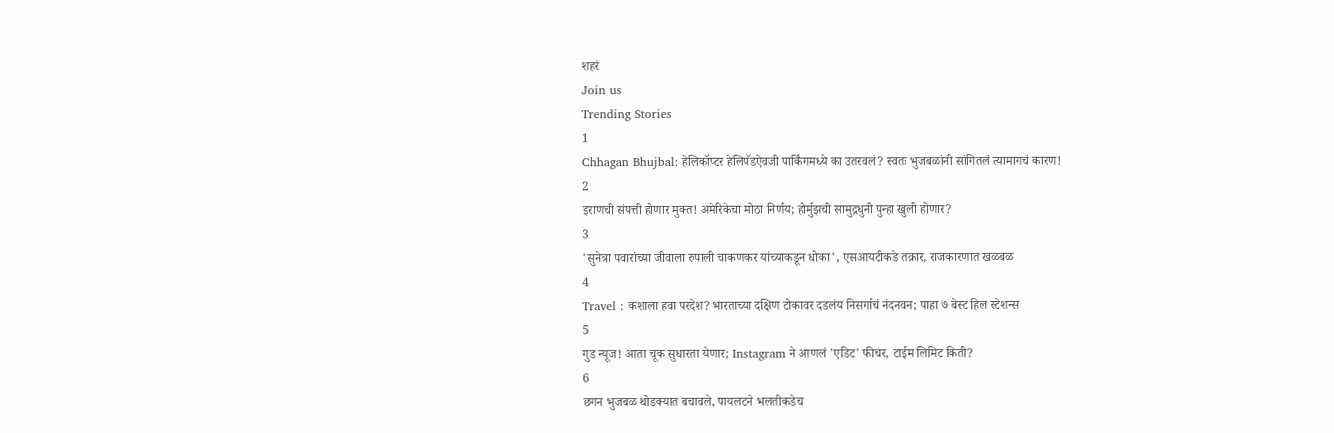शहरं
Join us
Trending Stories
1
Chhagan Bhujbal: हेलिकॉप्टर हेलिपॅडऐवजी पार्किंगमध्ये का उतरवलं? स्वतः भुजबळांनी सांगितलं त्यामागचं कारण!
2
इराणची संपत्ती होणार मुक्त! अमेरिकेचा मोठा निर्णय; होर्मुझची सामुद्रधुनी पुन्हा खुली होणार?
3
'सुनेत्रा पवारांच्या जीवाला रुपाली चाकणकर यांच्याकडून धोका', एसआयटीकडे तक्रार, राजकारणात खळबळ
4
Travel : कशाला हवा परदेश? भारताच्या दक्षिण टोकावर दडलंय निसर्गाचं नंदनवन; पाहा ७ बेस्ट हिल स्टेशन्स
5
गुड न्यूज! आता चूक सुधारता येणार; Instagram ने आणलं 'एडिट' फीचर, टाईम लिमिट किती?
6
छगन भुजबळ थोडक्यात बचावले, पायलटने भलतीकडेच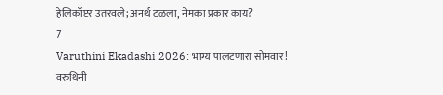हेलिकॉप्टर उतरवले; अनर्थ टळला, नेमका प्रकार काय?
7
Varuthini Ekadashi 2026: भाग्य पालटणारा सोमवार! वरुथिनी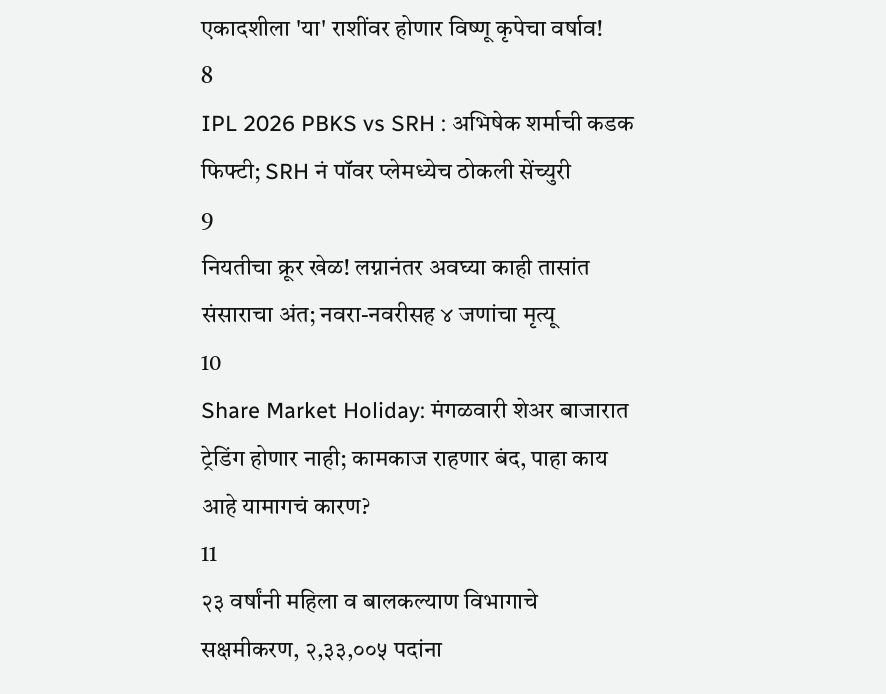एकादशीला 'या' राशींवर होणार विष्णू कृपेचा वर्षाव!
8
IPL 2026 PBKS vs SRH : अभिषेक शर्माची कडक फिफ्टी; SRH नं पॉवर प्लेमध्येच ठोकली सेंच्युरी
9
नियतीचा क्रूर खेळ! लग्नानंतर अवघ्या काही तासांत संसाराचा अंत; नवरा-नवरीसह ४ जणांचा मृत्यू
10
Share Market Holiday: मंगळवारी शेअर बाजारात ट्रेडिंग होणार नाही; कामकाज राहणार बंद, पाहा काय आहे यामागचं कारण?
11
२३ वर्षांनी महिला व बालकल्याण विभागाचे सक्षमीकरण, २,३३,००५ पदांना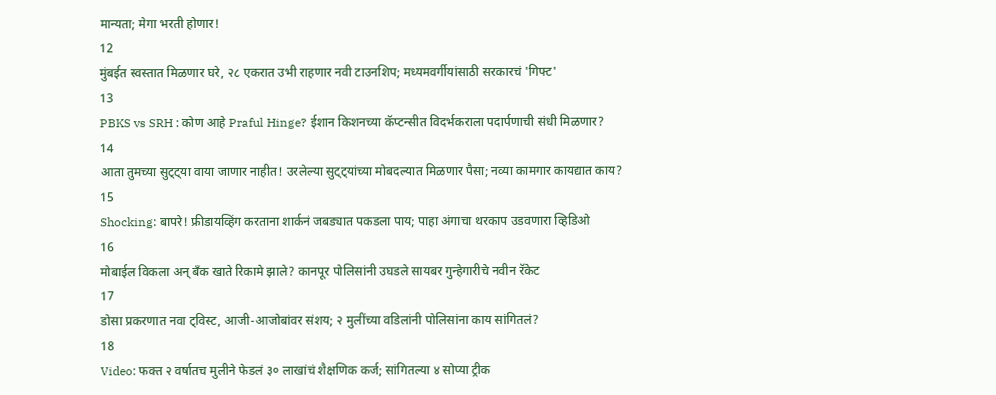मान्यता; मेगा भरती होणार!
12
मुंबईत स्वस्तात मिळणार घरे, २८ एकरात उभी राहणार नवी टाउनशिप; मध्यमवर्गीयांसाठी सरकारचं 'गिफ्ट'
13
PBKS vs SRH : कोण आहे Praful Hinge? ईशान किशनच्या कॅप्टन्सीत विदर्भकराला पदार्पणाची संधी मिळणार?
14
आता तुमच्या सुट्ट्या वाया जाणार नाहीत! उरलेल्या सुट्ट्यांच्या मोबदल्यात मिळणार पैसा; नव्या कामगार कायद्यात काय?
15
Shocking: बापरे! फ्रीडायव्हिंग करताना शार्कनं जबड्यात पकडला पाय; पाहा अंगाचा थरकाप उडवणारा व्हिडिओ
16
मोबाईल विकला अन् बँक खाते रिकामे झाले? कानपूर पोलिसांनी उघडले सायबर गुन्हेगारीचे नवीन रॅकेट
17
डोसा प्रकरणात नवा ट्विस्ट, आजी-आजोबांवर संशय; २ मुलींच्या वडिलांनी पोलिसांना काय सांगितलं?
18
Video: फक्त २ वर्षातच मुलीने फेडलं ३० लाखांचं शैक्षणिक कर्ज; सांगितल्या ४ सोप्या ट्रीक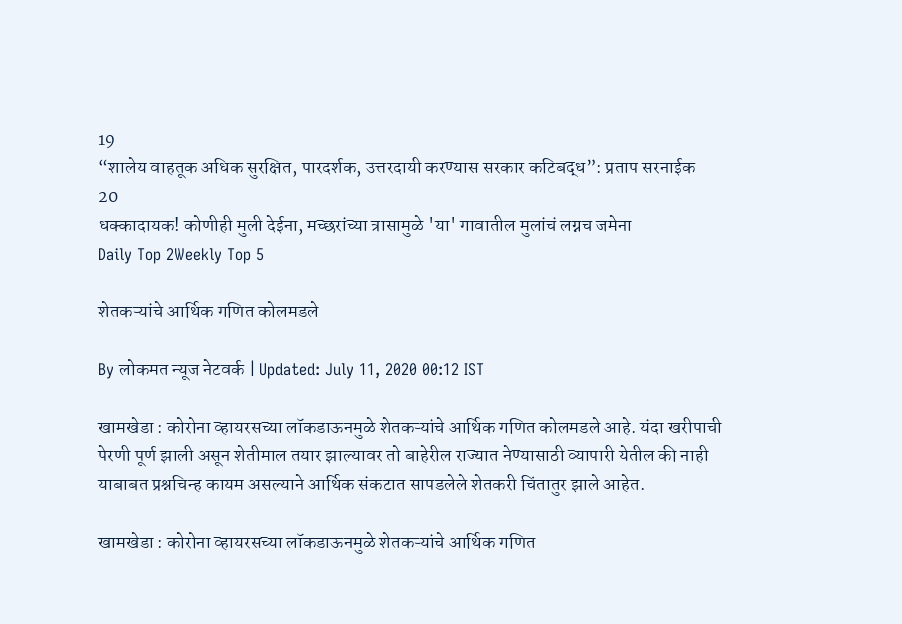19
“शालेय वाहतूक अधिक सुरक्षित, पारदर्शक, उत्तरदायी करण्यास सरकार कटिबद्ध”: प्रताप सरनाईक
20
धक्कादायक! कोणीही मुली देईना, मच्छरांच्या त्रासामुळे 'या' गावातील मुलांचं लग्नच जमेना
Daily Top 2Weekly Top 5

शेतकऱ्यांचे आर्थिक गणित कोलमडले

By लोकमत न्यूज नेटवर्क | Updated: July 11, 2020 00:12 IST

खामखेडा : कोरोना व्हायरसच्या लॉकडाऊनमुळे शेतकऱ्यांचे आर्थिक गणित कोलमडले आहे. यंदा खरीपाची पेरणी पूर्ण झाली असून शेतीमाल तयार झाल्यावर तो बाहेरील राज्यात नेण्यासाठी व्यापारी येतील की नाही याबाबत प्रश्नचिन्ह कायम असल्याने आर्थिक संकटात सापडलेले शेतकरी चिंतातुर झाले आहेत.

खामखेडा : कोरोना व्हायरसच्या लॉकडाऊनमुळे शेतकऱ्यांचे आर्थिक गणित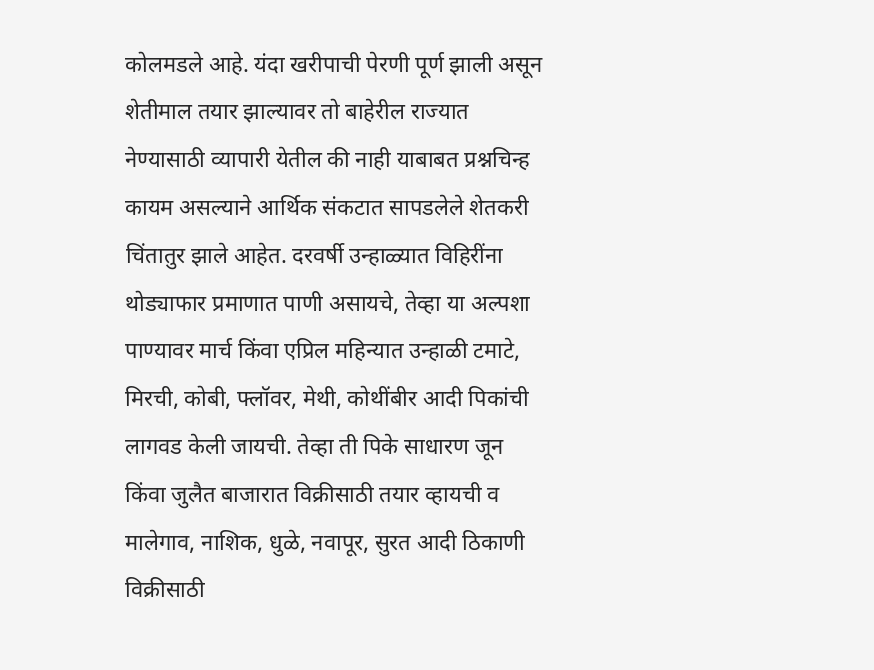कोलमडले आहे. यंदा खरीपाची पेरणी पूर्ण झाली असून शेतीमाल तयार झाल्यावर तो बाहेरील राज्यात नेण्यासाठी व्यापारी येतील की नाही याबाबत प्रश्नचिन्ह कायम असल्याने आर्थिक संकटात सापडलेले शेतकरी चिंतातुर झाले आहेत. दरवर्षी उन्हाळ्यात विहिरींना थोड्याफार प्रमाणात पाणी असायचे, तेव्हा या अल्पशा पाण्यावर मार्च किंवा एप्रिल महिन्यात उन्हाळी टमाटे, मिरची, कोबी, फ्लॉवर, मेथी, कोथींबीर आदी पिकांची लागवड केली जायची. तेव्हा ती पिके साधारण जून किंवा जुलैत बाजारात विक्रीसाठी तयार व्हायची व मालेगाव, नाशिक, धुळे, नवापूर, सुरत आदी ठिकाणी विक्रीसाठी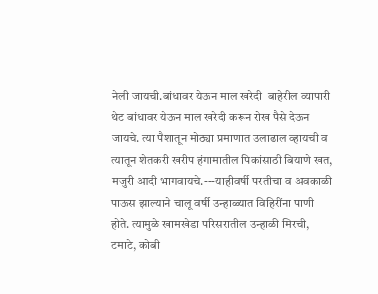नेली जायची.बांधावर येऊन माल खरेदी  बाहेरील व्यापारी थेट बांधावर येऊन माल खरेदी करून रोख पैसे देऊन जायचे. त्या पैशातून मोठ्या प्रमाणात उलाढाल व्हायची व त्यातून शेतकरी खरीप हंगामातील पिकांसाठी बियाणे खत, मजुरी आदी भागवायचे.---याहीवर्षी परतीचा व अवकाळी पाऊस झाल्याने चालू वर्षी उन्हाळ्यात विहिरींना पाणी होते. त्यामुळे खामखेडा परिसरातील उन्हाळी मिरची, टमाटे, कोबी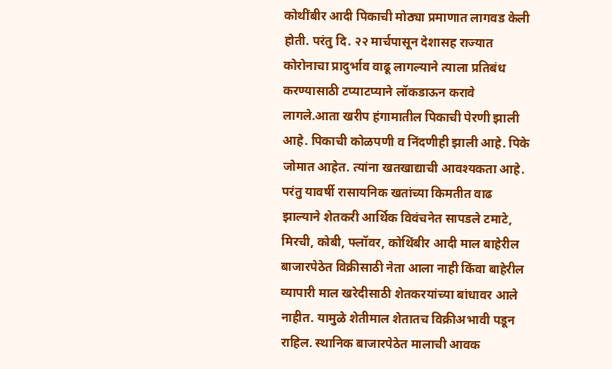कोथींबीर आदी पिकाची मोठ्या प्रमाणात लागवड केली होती. परंतु दि. २२ मार्चपासून देशासह राज्यात कोरोनाचा प्रादुर्भाव वाढू लागल्याने त्याला प्रतिबंध करण्यासाठी टप्याटप्याने लॉकडाऊन करावे लागले.आता खरीप हंगामातील पिकाची पेरणी झाली आहे. पिकाची कोळपणी व निंदणीही झाली आहे. पिके जोमात आहेत. त्यांना खतखाद्याची आवश्यकता आहे. परंतु यावर्षी रासायनिक खतांच्या किमतीत वाढ झाल्याने शेतकरी आर्थिक विवंचनेत सापडले टमाटे, मिरची, कोबी, फ्लॉवर, कोथिंबीर आदी माल बाहेरील बाजारपेठेत विक्रीसाठी नेता आला नाही किंवा बाहेरील व्यापारी माल खरेदीसाठी शेतकरयांच्या बांधावर आले नाहीत. यामुळे शेतीमाल शेतातच विक्रीअभावी पडून राहिल. स्थानिक बाजारपेठेत मालाची आवक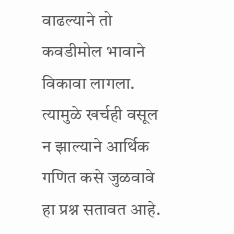वाढल्याने तो कवडीमोल भावाने विकावा लागला. त्यामुळे खर्चही वसूल न झाल्याने आर्थिक गणित कसे जुळवावे हा प्रश्न सतावत आहे.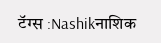टॅग्स :Nashikनाशिक